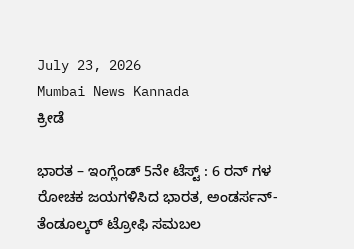July 23, 2026
Mumbai News Kannada
ಕ್ರೀಡೆ

ಭಾರತ – ಇಂಗ್ಲೆಂಡ್ 5ನೇ ಟೆಸ್ಟ್ : 6 ರನ್ ಗಳ ರೋಚಕ ಜಯಗಳಿಸಿದ ಭಾರತ, ಅಂಡರ್ಸನ್- ತೆಂಡೂಲ್ಕರ್ ಟ್ರೋಫಿ ಸಮಬಲ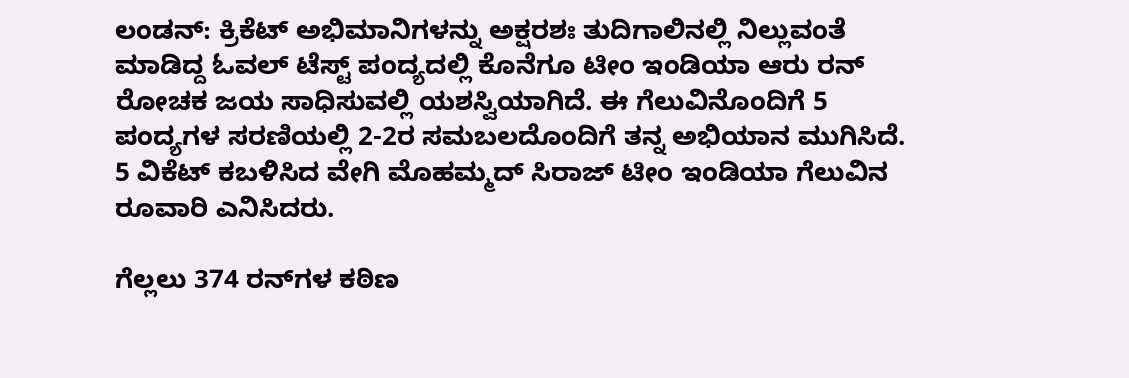ಲಂಡನ್: ಕ್ರಿಕೆಟ್ ಅಭಿಮಾನಿಗಳನ್ನು ಅಕ್ಷರಶಃ ತುದಿಗಾಲಿನಲ್ಲಿ ನಿಲ್ಲುವಂತೆ ಮಾಡಿದ್ದ ಓವಲ್ ಟೆಸ್ಟ್‌ ಪಂದ್ಯದಲ್ಲಿ ಕೊನೆಗೂ ಟೀಂ ಇಂಡಿಯಾ ಆರು ರನ್ ರೋಚಕ ಜಯ ಸಾಧಿಸುವಲ್ಲಿ ಯಶಸ್ವಿಯಾಗಿದೆ. ಈ ಗೆಲುವಿನೊಂದಿಗೆ 5 ಪಂದ್ಯಗಳ ಸರಣಿಯಲ್ಲಿ 2-2ರ ಸಮಬಲದೊಂದಿಗೆ ತನ್ನ ಅಭಿಯಾನ ಮುಗಿಸಿದೆ. 5 ವಿಕೆಟ್ ಕಬಳಿಸಿದ ವೇಗಿ ಮೊಹಮ್ಮದ್ ಸಿರಾಜ್ ಟೀಂ ಇಂಡಿಯಾ ಗೆಲುವಿನ ರೂವಾರಿ ಎನಿಸಿದರು.

ಗೆಲ್ಲಲು 374 ರನ್‌ಗಳ ಕಠಿಣ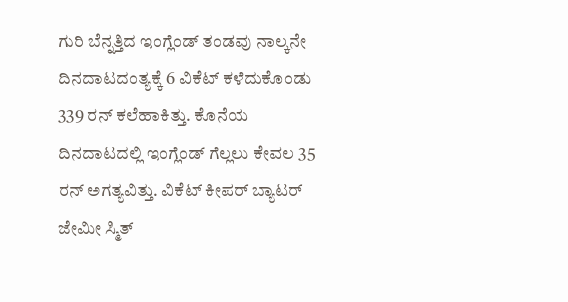ಗುರಿ ಬೆನ್ನತ್ತಿದ ಇಂಗ್ಲೆಂಡ್ ತಂಡವು ನಾಲ್ಕನೇ ದಿನದಾಟದಂತ್ಯಕ್ಕೆ 6 ವಿಕೆಟ್ ಕಳೆದುಕೊಂಡು 339 ರನ್ ಕಲೆಹಾಕಿತ್ತು. ಕೊನೆಯ ದಿನದಾಟದಲ್ಲಿ ಇಂಗ್ಲೆಂಡ್ ಗೆಲ್ಲಲು ಕೇವಲ 35 ರನ್ ಅಗತ್ಯವಿತ್ತು. ವಿಕೆಟ್ ಕೀಪರ್ ಬ್ಯಾಟರ್ ಜೇಮೀ ಸ್ಮಿತ್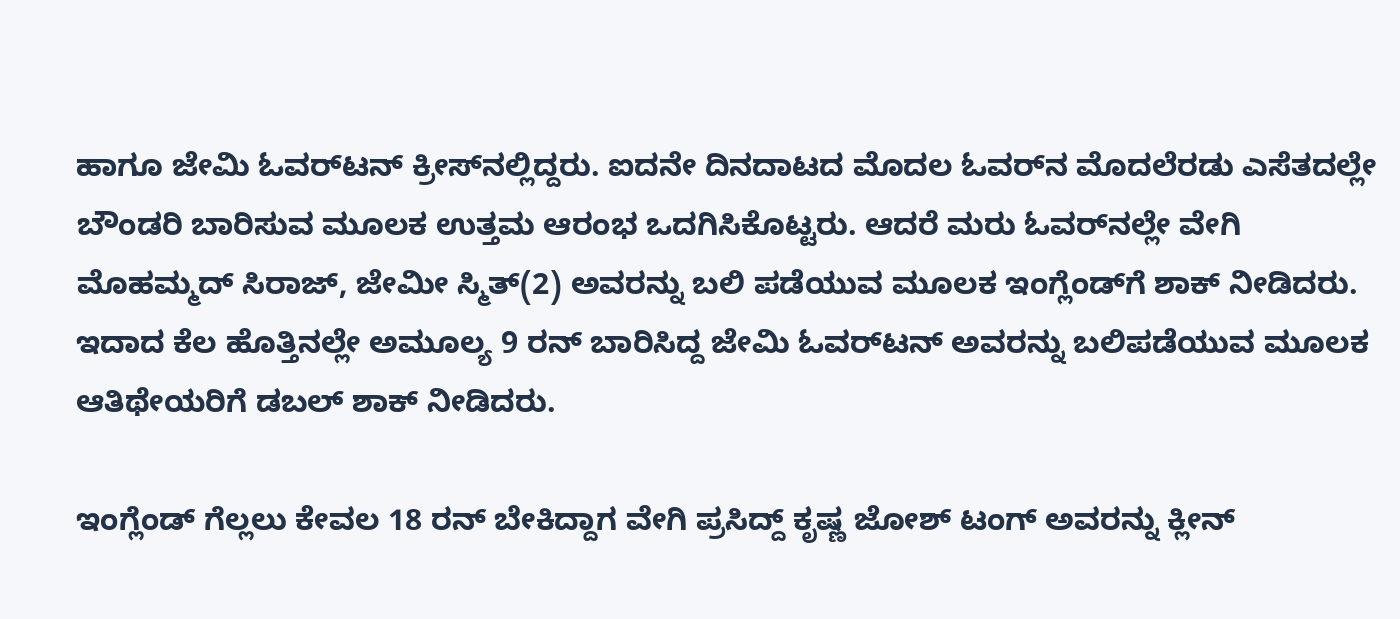ಹಾಗೂ ಜೇಮಿ ಓವರ್‌ಟನ್ ಕ್ರೀಸ್‌ನಲ್ಲಿದ್ದರು. ಐದನೇ ದಿನದಾಟದ ಮೊದಲ ಓವರ್‌ನ ಮೊದಲೆರಡು ಎಸೆತದಲ್ಲೇ ಬೌಂಡರಿ ಬಾರಿಸುವ ಮೂಲಕ ಉತ್ತಮ ಆರಂಭ ಒದಗಿಸಿಕೊಟ್ಟರು. ಆದರೆ ಮರು ಓವರ್‌ನಲ್ಲೇ ವೇಗಿ ಮೊಹಮ್ಮದ್ ಸಿರಾಜ್, ಜೇಮೀ ಸ್ಮಿತ್(2) ಅವರನ್ನು ಬಲಿ ಪಡೆಯುವ ಮೂಲಕ ಇಂಗ್ಲೆಂಡ್‌ಗೆ ಶಾಕ್ ನೀಡಿದರು. ಇದಾದ ಕೆಲ ಹೊತ್ತಿನಲ್ಲೇ ಅಮೂಲ್ಯ 9 ರನ್ ಬಾರಿಸಿದ್ದ ಜೇಮಿ ಓವರ್‌ಟನ್ ಅವರನ್ನು ಬಲಿಪಡೆಯುವ ಮೂಲಕ ಆತಿಥೇಯರಿಗೆ ಡಬಲ್ ಶಾಕ್ ನೀಡಿದರು.

ಇಂಗ್ಲೆಂಡ್ ಗೆಲ್ಲಲು ಕೇವಲ 18 ರನ್ ಬೇಕಿದ್ದಾಗ ವೇಗಿ ಪ್ರಸಿದ್ದ್ ಕೃಷ್ಣ ಜೋಶ್ ಟಂಗ್ ಅವರನ್ನು ಕ್ಲೀನ್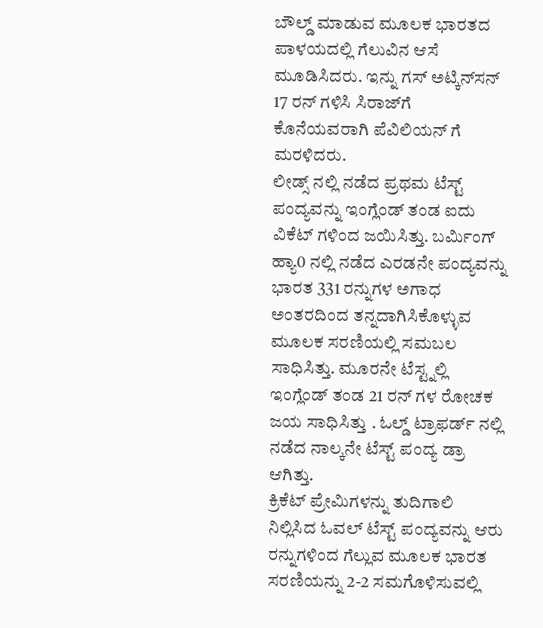ಬೌಲ್ಡ್ ಮಾಡುವ ಮೂಲಕ ಭಾರತದ ಪಾಳಯದಲ್ಲಿ ಗೆಲುವಿನ ಆಸೆ ಮೂಡಿಸಿದರು. ಇನ್ನು ಗಸ್ ಅಟ್ಕಿನ್‌ಸನ್ 17 ರನ್ ಗಳಿಸಿ ಸಿರಾಜ್‌ಗೆ ಕೊನೆಯವರಾಗಿ ಪೆವಿಲಿಯನ್ ಗೆ ಮರಳಿದರು.
ಲೀಡ್ಸ್ ನಲ್ಲಿ ನಡೆದ ಪ್ರಥಮ ಟೆಸ್ಟ್ ಪಂದ್ಯವನ್ನು ಇಂಗ್ಲೆಂಡ್ ತಂಡ ಐದು ವಿಕೆಟ್ ಗಳಿಂದ ಜಯಿಸಿತ್ತು. ಬರ್ಮಿಂಗ್ ಹ್ಯಾ0 ನಲ್ಲಿ ನಡೆದ ಎರಡನೇ ಪಂದ್ಯವನ್ನು ಭಾರತ 331 ರನ್ನುಗಳ ಅಗಾಧ ಅಂತರದಿಂದ ತನ್ನದಾಗಿಸಿಕೊಳ್ಳುವ ಮೂಲಕ ಸರಣಿಯಲ್ಲಿ ಸಮಬಲ ಸಾಧಿಸಿತ್ತು. ಮೂರನೇ ಟೆಸ್ಟ್ನಲ್ಲಿ ಇಂಗ್ಲೆಂಡ್ ತಂಡ 21 ರನ್ ಗಳ ರೋಚಕ ಜಯ ಸಾಧಿಸಿತ್ತು . ಓಲ್ಡ್ ಟ್ರಾಫರ್ಡ್ ನಲ್ಲಿ ನಡೆದ ನಾಲ್ಕನೇ ಟೆಸ್ಟ್ ಪಂದ್ಯ ಡ್ರಾ ಆಗಿತ್ತು.
ಕ್ರಿಕೆಟ್ ಪ್ರೇಮಿಗಳನ್ನು ತುದಿಗಾಲಿ ನಿಲ್ಲಿಸಿದ ಓವಲ್ ಟೆಸ್ಟ್ ಪಂದ್ಯವನ್ನು ಆರು ರನ್ನುಗಳಿಂದ ಗೆಲ್ಲುವ ಮೂಲಕ ಭಾರತ ಸರಣಿಯನ್ನು 2-2 ಸಮಗೊಳಿಸುವಲ್ಲಿ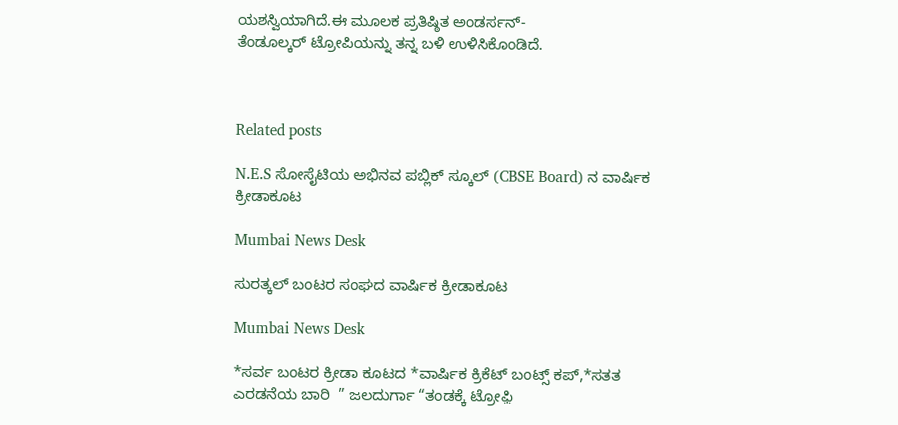ಯಶಸ್ವಿಯಾಗಿದೆ.ಈ ಮೂಲಕ ಪ್ರತಿಷ್ಠಿತ ಅಂಡರ್ಸನ್-
ತೆಂಡೂಲ್ಕರ್ ಟ್ರೋಪಿಯನ್ನು ತನ್ನ ಬಳಿ ಉಳಿಸಿಕೊಂಡಿದೆ.



Related posts

N.E.S ಸೋಸೈಟಿಯ ಅಭಿನವ ಪಬ್ಲಿಕ್ ಸ್ಕೂಲ್ (CBSE Board) ನ ವಾರ್ಷಿಕ ಕ್ರೀಡಾಕೂಟ

Mumbai News Desk

ಸುರತ್ಕಲ್ ಬಂಟರ ಸಂಘದ ವಾರ್ಷಿಕ ಕ್ರೀಡಾಕೂಟ

Mumbai News Desk

*ಸರ್ವ ಬಂಟರ ಕ್ರೀಡಾ ಕೂಟದ *ವಾರ್ಷಿಕ ಕ್ರಿಕೆಟ್ ಬಂಟ್ಸ್ ಕಪ್,*ಸತತ ಎರಡನೆಯ ಬಾರಿ  ” ಜಲದುರ್ಗಾ “ತಂಡಕ್ಕೆ ಟ್ರೋಫ಼ಿ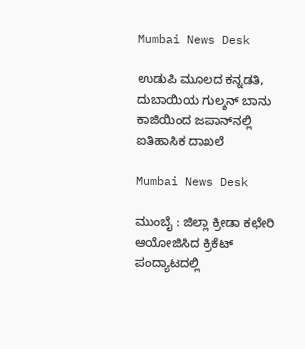Mumbai News Desk

ಉಡುಪಿ ಮೂಲದ ಕನ್ನಡತಿ, ದುಬಾಯಿಯ ಗುಲ್ಶನ್ ಬಾನು ಕಾಜಿಯಿಂದ ಜಪಾನ್‌ನಲ್ಲಿ ಐತಿಹಾಸಿಕ ದಾಖಲೆ

Mumbai News Desk

ಮುಂಬೈ : ಜಿಲ್ಲಾ ಕ್ರೀಡಾ ಕಛೇರಿ ಆಯೋಜಿಸಿದ ಕ್ರಿಕೆಟ್‌ ಪಂದ್ಯಾಟದಲ್ಲಿ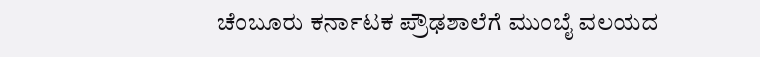ಚೆಂಬೂರು ಕರ್ನಾಟಕ ಪ್ರೌಢಶಾಲೆಗೆ ಮುಂಬೈ ವಲಯದ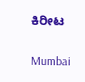ಕಿರೀಟ

Mumbai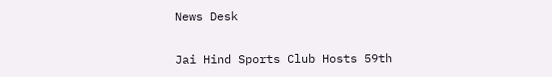News Desk

Jai Hind Sports Club Hosts 59th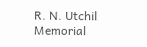R. N. Utchil Memorial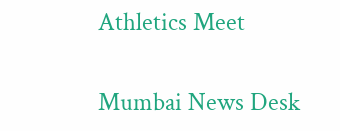Athletics Meet

Mumbai News Desk